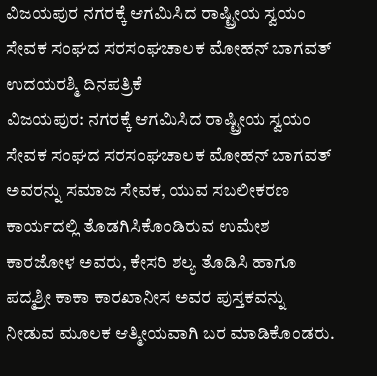ವಿಜಯಪುರ ನಗರಕ್ಕೆ ಆಗಮಿಸಿದ ರಾಷ್ಟ್ರೀಯ ಸ್ವಯಂ ಸೇವಕ ಸಂಘದ ಸರಸಂಘಚಾಲಕ ಮೋಹನ್ ಬಾಗವತ್
ಉದಯರಶ್ಮಿ ದಿನಪತ್ರಿಕೆ
ವಿಜಯಪುರ: ನಗರಕ್ಕೆ ಆಗಮಿಸಿದ ರಾಷ್ಟ್ರೀಯ ಸ್ವಯಂ ಸೇವಕ ಸಂಘದ ಸರಸಂಘಚಾಲಕ ಮೋಹನ್ ಬಾಗವತ್ ಅವರನ್ನು ಸಮಾಜ ಸೇವಕ, ಯುವ ಸಬಲೀಕರಣ ಕಾರ್ಯದಲ್ಲಿ ತೊಡಗಿಸಿಕೊಂಡಿರುವ ಉಮೇಶ ಕಾರಜೋಳ ಅವರು, ಕೇಸರಿ ಶಲ್ಯ ತೊಡಿಸಿ ಹಾಗೂ ಪದ್ಮಶ್ರೀ ಕಾಕಾ ಕಾರಖಾನೀಸ ಅವರ ಪುಸ್ತಕವನ್ನು ನೀಡುವ ಮೂಲಕ ಆತ್ಮೀಯವಾಗಿ ಬರ ಮಾಡಿಕೊಂಡರು.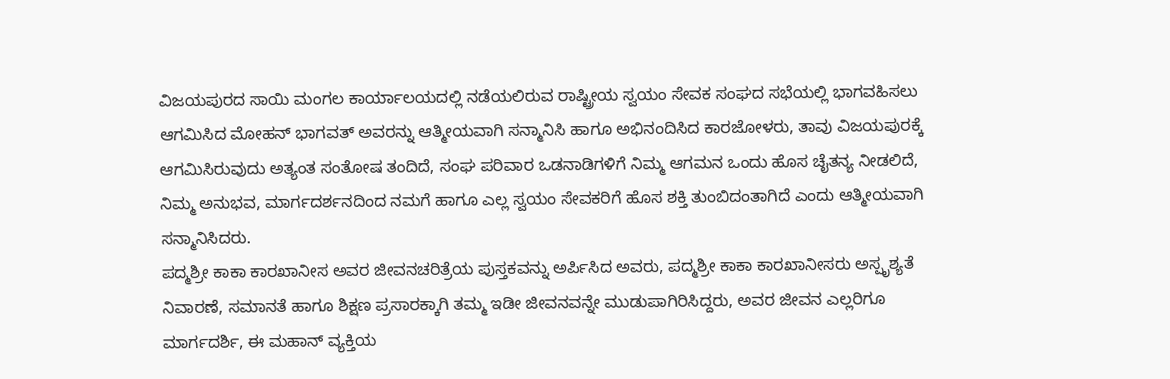ವಿಜಯಪುರದ ಸಾಯಿ ಮಂಗಲ ಕಾರ್ಯಾಲಯದಲ್ಲಿ ನಡೆಯಲಿರುವ ರಾಷ್ಟ್ರೀಯ ಸ್ವಯಂ ಸೇವಕ ಸಂಘದ ಸಭೆಯಲ್ಲಿ ಭಾಗವಹಿಸಲು ಆಗಮಿಸಿದ ಮೋಹನ್ ಭಾಗವತ್ ಅವರನ್ನು ಆತ್ಮೀಯವಾಗಿ ಸನ್ಮಾನಿಸಿ ಹಾಗೂ ಅಭಿನಂದಿಸಿದ ಕಾರಜೋಳರು, ತಾವು ವಿಜಯಪುರಕ್ಕೆ ಆಗಮಿಸಿರುವುದು ಅತ್ಯಂತ ಸಂತೋಷ ತಂದಿದೆ, ಸಂಘ ಪರಿವಾರ ಒಡನಾಡಿಗಳಿಗೆ ನಿಮ್ಮ ಆಗಮನ ಒಂದು ಹೊಸ ಚೈತನ್ಯ ನೀಡಲಿದೆ, ನಿಮ್ಮ ಅನುಭವ, ಮಾರ್ಗದರ್ಶನದಿಂದ ನಮಗೆ ಹಾಗೂ ಎಲ್ಲ ಸ್ವಯಂ ಸೇವಕರಿಗೆ ಹೊಸ ಶಕ್ತಿ ತುಂಬಿದಂತಾಗಿದೆ ಎಂದು ಆತ್ಮೀಯವಾಗಿ ಸನ್ಮಾನಿಸಿದರು.
ಪದ್ಮಶ್ರೀ ಕಾಕಾ ಕಾರಖಾನೀಸ ಅವರ ಜೀವನಚರಿತ್ರೆಯ ಪುಸ್ತಕವನ್ನು ಅರ್ಪಿಸಿದ ಅವರು, ಪದ್ಮಶ್ರೀ ಕಾಕಾ ಕಾರಖಾನೀಸರು ಅಸ್ಪೃಶ್ಯತೆ ನಿವಾರಣೆ, ಸಮಾನತೆ ಹಾಗೂ ಶಿಕ್ಷಣ ಪ್ರಸಾರಕ್ಕಾಗಿ ತಮ್ಮ ಇಡೀ ಜೀವನವನ್ನೇ ಮುಡುಪಾಗಿರಿಸಿದ್ದರು, ಅವರ ಜೀವನ ಎಲ್ಲರಿಗೂ ಮಾರ್ಗದರ್ಶಿ, ಈ ಮಹಾನ್ ವ್ಯಕ್ತಿಯ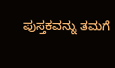ಪುಸ್ತಕವನ್ನು ತಮಗೆ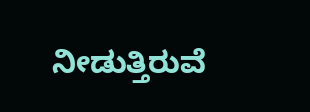ನೀಡುತ್ತಿರುವೆ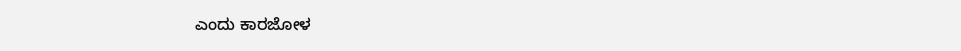ಎಂದು ಕಾರಜೋಳ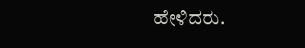ಹೇಳಿದರು.